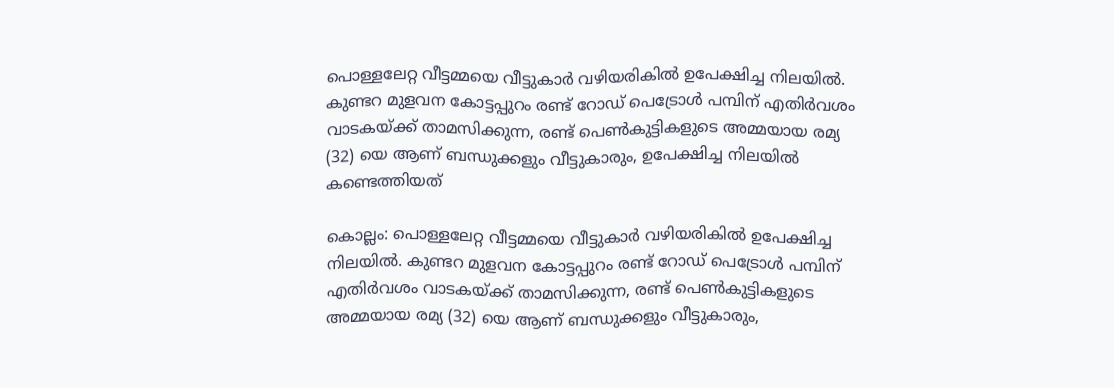പൊള്ളലേറ്റ വീട്ടമ്മയെ വീട്ടുകാർ വഴിയരികിൽ ഉപേക്ഷിച്ച നിലയിൽ. കുണ്ടറ മുളവന കോട്ടപ്പുറം രണ്ട് റോഡ് പെട്രോൾ പമ്പിന് എതിർവശം വാടകയ്ക്ക് താമസിക്കുന്ന, രണ്ട് പെൺകുട്ടികളുടെ അമ്മയായ രമ്യ (32) യെ ആണ് ബന്ധുക്കളും വീട്ടുകാരും, ഉപേക്ഷിച്ച നിലയിൽ കണ്ടെത്തിയത്

കൊല്ലം: പൊള്ളലേറ്റ വീട്ടമ്മയെ വീട്ടുകാർ വഴിയരികിൽ ഉപേക്ഷിച്ച നിലയിൽ. കുണ്ടറ മുളവന കോട്ടപ്പുറം രണ്ട് റോഡ് പെട്രോൾ പമ്പിന് എതിർവശം വാടകയ്ക്ക് താമസിക്കുന്ന, രണ്ട് പെൺകുട്ടികളുടെ അമ്മയായ രമ്യ (32) യെ ആണ് ബന്ധുക്കളും വീട്ടുകാരും,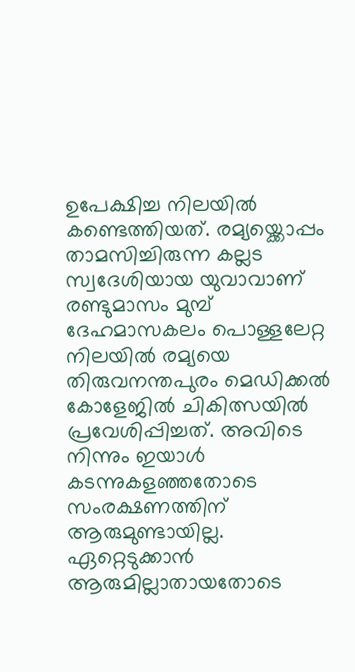ഉപേക്ഷിച്ച നിലയിൽ കണ്ടെത്തിയത്. രമ്യയ്ക്കൊപ്പം താമസിച്ചിരുന്ന കല്ലട സ്വദേശിയായ യുവാവാണ് രണ്ടുമാസം മുമ്പ് ദേഹമാസകലം പൊള്ളലേറ്റ നിലയിൽ രമ്യയെ തിരുവനന്തപുരം മെഡിക്കൽ കോളേജിൽ ചികിത്സയിൽ പ്രവേശിപ്പിച്ചത്. അവിടെ നിന്നും ഇയാൾ കടന്നുകളഞ്ഞതോടെ സംരക്ഷണത്തിന് ആരുമുണ്ടായില്ല. ഏറ്റെടുക്കാൻ ആരുമില്ലാതായതോടെ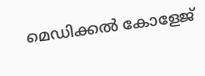മെഡിക്കൽ കോളേജ്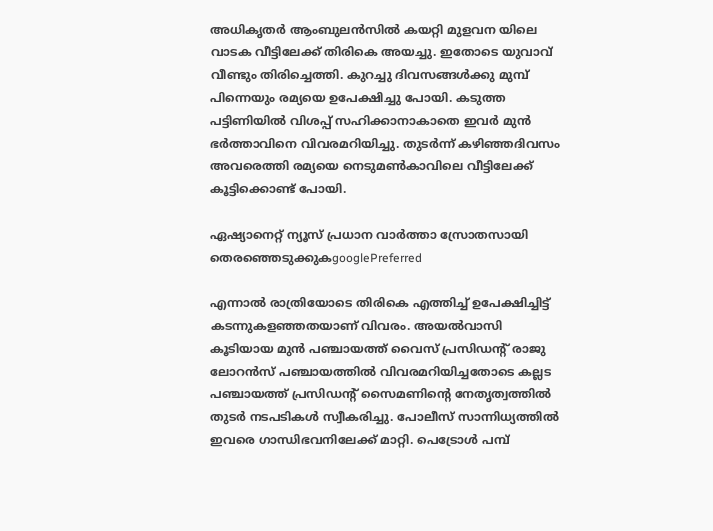അധികൃതർ ആംബുലൻസിൽ കയറ്റി മുളവന യിലെ വാടക വീട്ടിലേക്ക് തിരികെ അയച്ചു. ഇതോടെ യുവാവ് വീണ്ടും തിരിച്ചെത്തി. കുറച്ചു ദിവസങ്ങൾക്കു മുമ്പ് പിന്നെയും രമ്യയെ ഉപേക്ഷിച്ചു പോയി. കടുത്ത പട്ടിണിയിൽ വിശപ്പ് സഹിക്കാനാകാതെ ഇവർ മുൻ ഭർത്താവിനെ വിവരമറിയിച്ചു. തുടർന്ന് കഴിഞ്ഞദിവസം അവരെത്തി രമ്യയെ നെടുമൺകാവിലെ വീട്ടിലേക്ക് കൂട്ടിക്കൊണ്ട് പോയി.

ഏഷ്യാനെറ്റ് ന്യൂസ് പ്രധാന വാർത്താ സ്രോതസായി തെരഞ്ഞെടുക്കുകgooglePreferred

എന്നാൽ രാത്രിയോടെ തിരികെ എത്തിച്ച് ഉപേക്ഷിച്ചിട്ട് കടന്നുകളഞ്ഞതയാണ് വിവരം. അയൽവാസി കൂടിയായ മുൻ പഞ്ചായത്ത് വൈസ് പ്രസിഡന്‍റ് രാജു ലോറൻസ് പഞ്ചായത്തിൽ വിവരമറിയിച്ചതോടെ കല്ലട പഞ്ചായത്ത് പ്രസിഡന്‍റ് സൈമണിന്‍റെ നേതൃത്വത്തിൽ തുടർ നടപടികൾ സ്വീകരിച്ചു. പോലീസ് സാന്നിധ്യത്തിൽ ഇവരെ ഗാന്ധിഭവനിലേക്ക് മാറ്റി. പെട്രോൾ പമ്പ്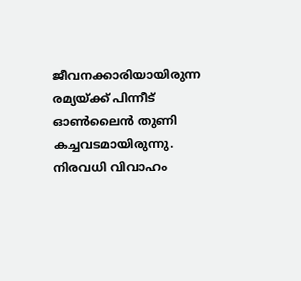ജീവനക്കാരിയായിരുന്ന രമ്യയ്ക്ക് പിന്നീട് ഓൺലൈൻ തുണി കച്ചവടമായിരുന്നു. നിരവധി വിവാഹം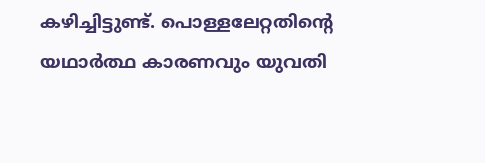കഴിച്ചിട്ടുണ്ട്. പൊള്ളലേറ്റതിന്റെ യഥാർത്ഥ കാരണവും യുവതി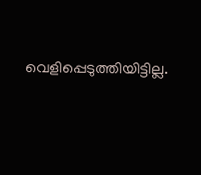വെളിപ്പെടുത്തിയിട്ടില്ല.